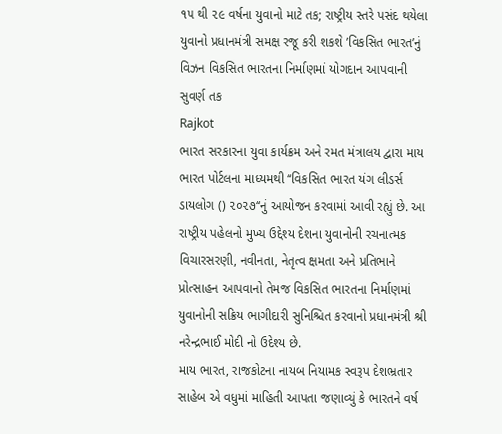૧૫ થી ૨૯ વર્ષના યુવાનો માટે તક; રાષ્ટ્રીય સ્તરે પસંદ થયેલા યુવાનો પ્રધાનમંત્રી સમક્ષ રજૂ કરી શકશે ’વિકસિત ભારત’નું વિઝન વિકસિત ભારતના નિર્માણમાં યોગદાન આપવાની સુવર્ણ તક
Rajkot
ભારત સરકારના યુવા કાર્યક્રમ અને રમત મંત્રાલય દ્વારા માય ભારત પોર્ટલના માધ્યમથી ‘‘વિકસિત ભારત યંગ લીડર્સ ડાયલોગ () ૨૦૨૭‘‘નું આયોજન કરવામાં આવી રહ્યું છે. આ રાષ્ટ્રીય પહેલનો મુખ્ય ઉદ્દેશ્ય દેશના યુવાનોની રચનાત્મક વિચારસરણી, નવીનતા, નેતૃત્વ ક્ષમતા અને પ્રતિભાને પ્રોત્સાહન આપવાનો તેમજ વિકસિત ભારતના નિર્માણમાં યુવાનોની સક્રિય ભાગીદારી સુનિશ્ચિત કરવાનો પ્રધાનમંત્રી શ્રી નરેન્દ્રભાઈ મોદી નો ઉદેશ્ય છે.
માય ભારત, રાજકોટના નાયબ નિયામક સ્વરૂપ દેશભ્રતાર સાહેબ એ વધુમાં માહિતી આપતા જણાવ્યું કે ભારતને વર્ષ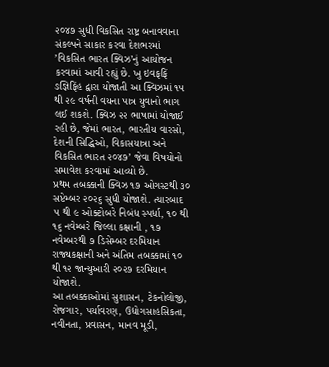૨૦૪૭ સુધી વિકસિત રાષ્ટ્ર બનાવવાના સંકલ્પને સાકાર કરવા દેશભરમાં ’વિકસિત ભારત ક્વિઝ’નું આયોજન કરવામાં આવી રહ્યું છે. ખુ ઇવફફિં ઙજ્ઞિફિંહ દ્વારા યોજાતી આ ક્વિઝમાં ૧૫ થી ૨૯ વર્ષની વયના પાત્ર યુવાનો ભાગ લઈ શકશે. ક્વિઝ ૨૨ ભાષામાં યોજાઈ રહી છે, જેમાં ભારત, ભારતીય વારસો, દેશની સિદ્ધિઓ, વિકાસયાત્રા અને વિકસિત ભારત ૨૦૪૭’ જેવા વિષયોનો સમાવેશ કરવામાં આવ્યો છે.
પ્રથમ તબક્કાની ક્વિઝ ૧૭ ઓગસ્ટથી ૩૦ સપ્ટેમ્બર ૨૦૨૬ સુધી યોજાશે. ત્યારબાદ ૫ થી ૯ ઓક્ટોબરે નિબંધ સ્પર્ધા, ૧૦ થી ૧૬ નવેમ્બરે જિલ્લા કક્ષાની , ૧૭ નવેમ્બરથી ૭ ડિસેમ્બર દરમિયાન રાજ્યકક્ષાની અને અંતિમ તબક્કામાં ૧૦ થી ૧૨ જાન્યુઆરી ૨૦૨૭ દરમિયાન યોજાશે.
આ તબક્કાઓમાં સુશાસન, ટેકનોલોજી, રોજગાર, પર્યાવરણ, ઉદ્યોગસાહસિકતા, નવીનતા, પ્રવાસન, માનવ મૂડી,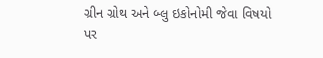ગ્રીન ગ્રોથ અને બ્લુ ઇકોનોમી જેવા વિષયો પર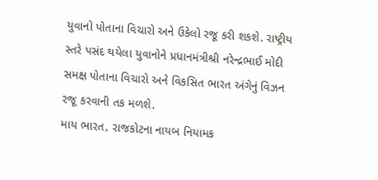યુવાનો પોતાના વિચારો અને ઉકેલો રજૂ કરી શકશે. રાષ્ટ્રીય સ્તરે પસંદ થયેલા યુવાનોને પ્રધાનમંત્રીશ્રી નરેન્દ્રભાઈ મોદી સમક્ષ પોતાના વિચારો અને વિકસિત ભારત અંગેનું વિઝન રજૂ કરવાની તક મળશે.
માય ભારત, રાજકોટના નાયબ નિયામક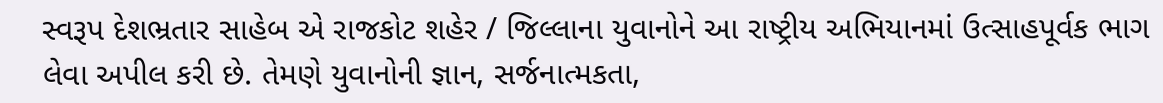સ્વરૂપ દેશભ્રતાર સાહેબ એ રાજકોટ શહેર / જિલ્લાના યુવાનોને આ રાષ્ટ્રીય અભિયાનમાં ઉત્સાહપૂર્વક ભાગ લેવા અપીલ કરી છે. તેમણે યુવાનોની જ્ઞાન, સર્જનાત્મકતા,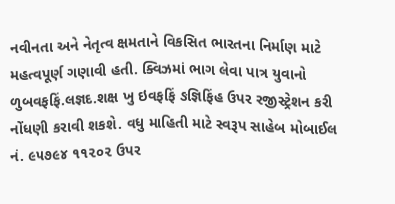નવીનતા અને નેતૃત્વ ક્ષમતાને વિકસિત ભારતના નિર્માણ માટે મહત્વપૂર્ણ ગણાવી હતી. ક્વિઝમાં ભાગ લેવા પાત્ર યુવાનો ળુબવફફિં.લજ્ઞદ.શક્ષ ખુ ઇવફફિં ઙજ્ઞિફિંહ ઉપર રજીસ્ટ્રેશન કરી નોંધણી કરાવી શકશે. વધુ માહિતી માટે સ્વરૂપ સાહેબ મોબાઈલ નં. ૯૫૭૯૪ ૧૧૨૦૨ ઉપર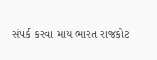સંપર્ક કરવા માય ભારત રાજકોટ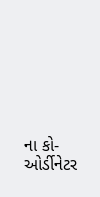ના કો-ઓર્ડીનેટર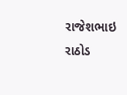રાજેશભાઇ રાઠોડ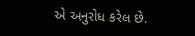એ અનુરોધ કરેલ છે.